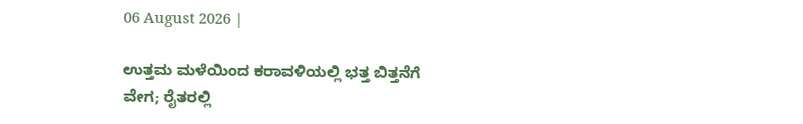06 August 2026 |

ಉತ್ತಮ ಮಳೆಯಿಂದ ಕರಾವಳಿಯಲ್ಲಿ ಭತ್ತ ಬಿತ್ತನೆಗೆ ವೇಗ; ರೈತರಲ್ಲಿ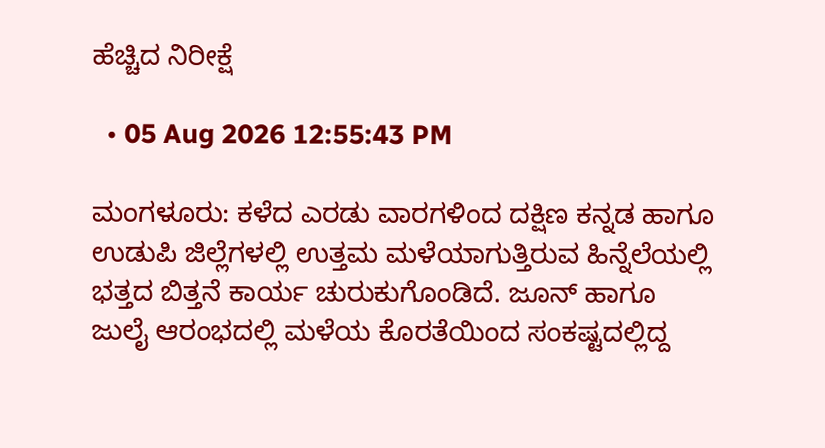ಹೆಚ್ಚಿದ ನಿರೀಕ್ಷೆ

  • 05 Aug 2026 12:55:43 PM

ಮಂಗಳೂರು: ಕಳೆದ ಎರಡು ವಾರಗಳಿಂದ ದಕ್ಷಿಣ ಕನ್ನಡ ಹಾಗೂ ಉಡುಪಿ ಜಿಲ್ಲೆಗಳಲ್ಲಿ ಉತ್ತಮ ಮಳೆಯಾಗುತ್ತಿರುವ ಹಿನ್ನೆಲೆಯಲ್ಲಿ ಭತ್ತದ ಬಿತ್ತನೆ ಕಾರ್ಯ ಚುರುಕುಗೊಂಡಿದೆ. ಜೂನ್ ಹಾಗೂ ಜುಲೈ ಆರಂಭದಲ್ಲಿ ಮಳೆಯ ಕೊರತೆಯಿಂದ ಸಂಕಷ್ಟದಲ್ಲಿದ್ದ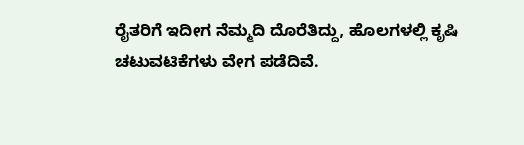ರೈತರಿಗೆ ಇದೀಗ ನೆಮ್ಮದಿ ದೊರೆತಿದ್ದು, ಹೊಲಗಳಲ್ಲಿ ಕೃಷಿ ಚಟುವಟಿಕೆಗಳು ವೇಗ ಪಡೆದಿವೆ.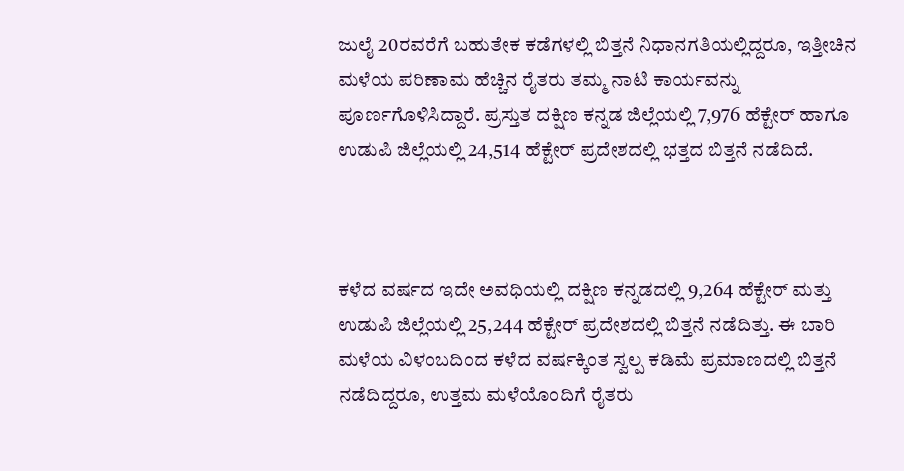ಜುಲೈ 20ರವರೆಗೆ ಬಹುತೇಕ ಕಡೆಗಳಲ್ಲಿ ಬಿತ್ತನೆ ನಿಧಾನಗತಿಯಲ್ಲಿದ್ದರೂ, ಇತ್ತೀಚಿನ ಮಳೆಯ ಪರಿಣಾಮ ಹೆಚ್ಚಿನ ರೈತರು ತಮ್ಮ ನಾಟಿ ಕಾರ್ಯವನ್ನು ಪೂರ್ಣಗೊಳಿಸಿದ್ದಾರೆ. ಪ್ರಸ್ತುತ ದಕ್ಷಿಣ ಕನ್ನಡ ಜಿಲ್ಲೆಯಲ್ಲಿ 7,976 ಹೆಕ್ಟೇರ್ ಹಾಗೂ ಉಡುಪಿ ಜಿಲ್ಲೆಯಲ್ಲಿ 24,514 ಹೆಕ್ಟೇರ್ ಪ್ರದೇಶದಲ್ಲಿ ಭತ್ತದ ಬಿತ್ತನೆ ನಡೆದಿದೆ.



ಕಳೆದ ವರ್ಷದ ಇದೇ ಅವಧಿಯಲ್ಲಿ ದಕ್ಷಿಣ ಕನ್ನಡದಲ್ಲಿ 9,264 ಹೆಕ್ಟೇರ್ ಮತ್ತು ಉಡುಪಿ ಜಿಲ್ಲೆಯಲ್ಲಿ 25,244 ಹೆಕ್ಟೇರ್ ಪ್ರದೇಶದಲ್ಲಿ ಬಿತ್ತನೆ ನಡೆದಿತ್ತು. ಈ ಬಾರಿ ಮಳೆಯ ವಿಳಂಬದಿಂದ ಕಳೆದ ವರ್ಷಕ್ಕಿಂತ ಸ್ವಲ್ಪ ಕಡಿಮೆ ಪ್ರಮಾಣದಲ್ಲಿ ಬಿತ್ತನೆ ನಡೆದಿದ್ದರೂ, ಉತ್ತಮ ಮಳೆಯೊಂದಿಗೆ ರೈತರು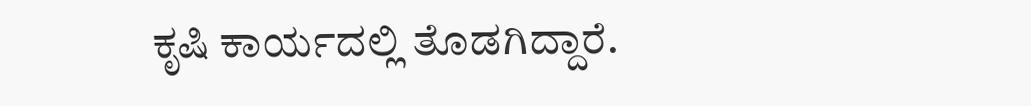ಕೃಷಿ ಕಾರ್ಯದಲ್ಲಿ ತೊಡಗಿದ್ದಾರೆ.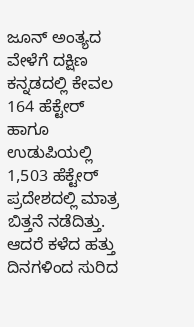ಜೂನ್ ಅಂತ್ಯದ ವೇಳೆಗೆ ದಕ್ಷಿಣ ಕನ್ನಡದಲ್ಲಿ ಕೇವಲ 164 ಹೆಕ್ಟೇರ್ ಹಾಗೂ ಉಡುಪಿಯಲ್ಲಿ 1,503 ಹೆಕ್ಟೇರ್ ಪ್ರದೇಶದಲ್ಲಿ ಮಾತ್ರ ಬಿತ್ತನೆ ನಡೆದಿತ್ತು. ಆದರೆ ಕಳೆದ ಹತ್ತು ದಿನಗಳಿಂದ ಸುರಿದ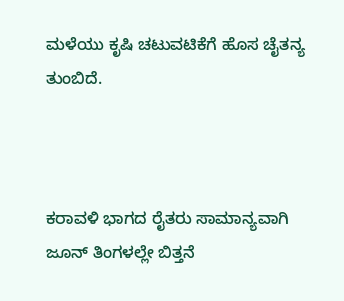ಮಳೆಯು ಕೃಷಿ ಚಟುವಟಿಕೆಗೆ ಹೊಸ ಚೈತನ್ಯ ತುಂಬಿದೆ.



ಕರಾವಳಿ ಭಾಗದ ರೈತರು ಸಾಮಾನ್ಯವಾಗಿ ಜೂನ್ ತಿಂಗಳಲ್ಲೇ ಬಿತ್ತನೆ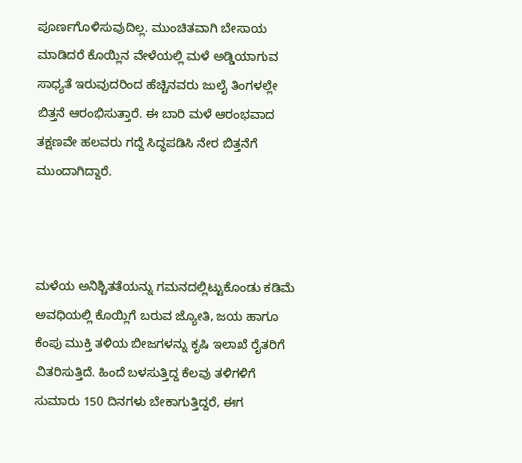ಪೂರ್ಣಗೊಳಿಸುವುದಿಲ್ಲ. ಮುಂಚಿತವಾಗಿ ಬೇಸಾಯ ಮಾಡಿದರೆ ಕೊಯ್ಲಿನ ವೇಳೆಯಲ್ಲಿ ಮಳೆ ಅಡ್ಡಿಯಾಗುವ ಸಾಧ್ಯತೆ ಇರುವುದರಿಂದ ಹೆಚ್ಚಿನವರು ಜುಲೈ ತಿಂಗಳಲ್ಲೇ ಬಿತ್ತನೆ ಆರಂಭಿಸುತ್ತಾರೆ. ಈ ಬಾರಿ ಮಳೆ ಆರಂಭವಾದ ತಕ್ಷಣವೇ ಹಲವರು ಗದ್ದೆ ಸಿದ್ಧಪಡಿಸಿ ನೇರ ಬಿತ್ತನೆಗೆ ಮುಂದಾಗಿದ್ದಾರೆ.



ಮಳೆಯ ಅನಿಶ್ಚಿತತೆಯನ್ನು ಗಮನದಲ್ಲಿಟ್ಟುಕೊಂಡು ಕಡಿಮೆ ಅವಧಿಯಲ್ಲಿ ಕೊಯ್ಲಿಗೆ ಬರುವ ಜ್ಯೋತಿ, ಜಯ ಹಾಗೂ ಕೆಂಪು ಮುಕ್ತಿ ತಳಿಯ ಬೀಜಗಳನ್ನು ಕೃಷಿ ಇಲಾಖೆ ರೈತರಿಗೆ ವಿತರಿಸುತ್ತಿದೆ. ಹಿಂದೆ ಬಳಸುತ್ತಿದ್ದ ಕೆಲವು ತಳಿಗಳಿಗೆ ಸುಮಾರು 150 ದಿನಗಳು ಬೇಕಾಗುತ್ತಿದ್ದರೆ, ಈಗ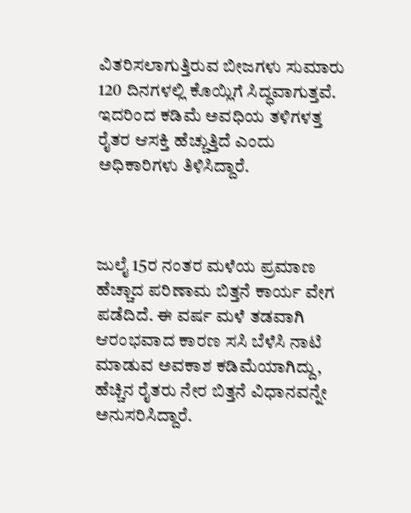ವಿತರಿಸಲಾಗುತ್ತಿರುವ ಬೀಜಗಳು ಸುಮಾರು 120 ದಿನಗಳಲ್ಲಿ ಕೊಯ್ಲಿಗೆ ಸಿದ್ಧವಾಗುತ್ತವೆ. ಇದರಿಂದ ಕಡಿಮೆ ಅವಧಿಯ ತಳಿಗಳತ್ತ ರೈತರ ಆಸಕ್ತಿ ಹೆಚ್ಚುತ್ತಿದೆ ಎಂದು ಅಧಿಕಾರಿಗಳು ತಿಳಿಸಿದ್ದಾರೆ.



ಜುಲೈ 15ರ ನಂತರ ಮಳೆಯ ಪ್ರಮಾಣ ಹೆಚ್ಚಾದ ಪರಿಣಾಮ ಬಿತ್ತನೆ ಕಾರ್ಯ ವೇಗ ಪಡೆದಿದೆ. ಈ ವರ್ಷ ಮಳೆ ತಡವಾಗಿ ಆರಂಭವಾದ ಕಾರಣ ಸಸಿ ಬೆಳೆಸಿ ನಾಟಿ ಮಾಡುವ ಅವಕಾಶ ಕಡಿಮೆಯಾಗಿದ್ದು, ಹೆಚ್ಚಿನ ರೈತರು ನೇರ ಬಿತ್ತನೆ ವಿಧಾನವನ್ನೇ ಅನುಸರಿಸಿದ್ದಾರೆ.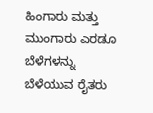ಹಿಂಗಾರು ಮತ್ತು ಮುಂಗಾರು ಎರಡೂ ಬೆಳೆಗಳನ್ನು ಬೆಳೆಯುವ ರೈತರು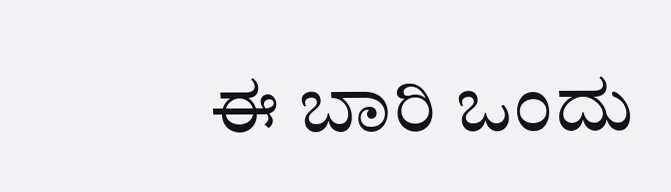ಈ ಬಾರಿ ಒಂದು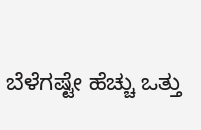ಬೆಳೆಗಷ್ಟೇ ಹೆಚ್ಚು ಒತ್ತು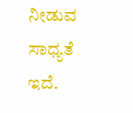ನೀಡುವ ಸಾಧ್ಯತೆ ಇದೆ.